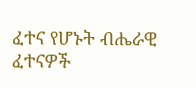ፈተና የሆኑት ብሔራዊ ፈተናዎች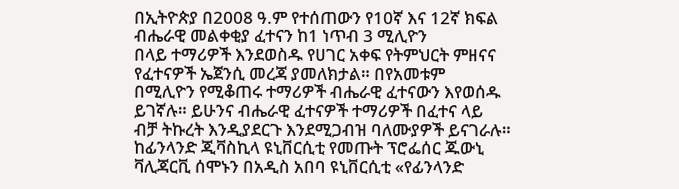በኢትዮጵያ በ2008 ዓ.ም የተሰጠውን የ10ኛ እና 12ኛ ክፍል ብሔራዊ መልቀቂያ ፈተናን ከ1 ነጥብ 3 ሚሊዮን
በላይ ተማሪዎች እንደወስዱ የሀገር አቀፍ የትምህርት ምዘናና የፈተናዎች ኤጀንሲ መረጃ ያመለክታል። በየአመቱም
በሚሊዮን የሚቆጠሩ ተማሪዎች ብሔራዊ ፈተናውን እየወሰዱ ይገኛሉ። ይሁንና ብሔራዊ ፈተናዎች ተማሪዎች በፈተና ላይ
ብቻ ትኩረት እንዲያደርጉ እንደሚጋብዝ ባለሙያዎች ይናገራሉ።
ከፊንላንድ ጂቫስኪላ ዩኒቨርሲቲ የመጡት ፕሮፌሰር ጁውኒ ቫሊጃርቪ ሰሞኑን በአዲስ አበባ ዩኒቨርሲቲ «የፊንላንድ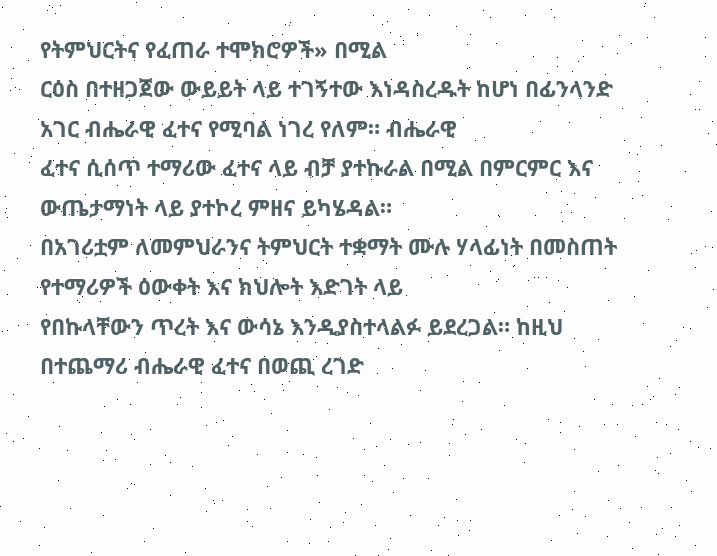የትምህርትና የፈጠራ ተሞክሮዎች» በሚል
ርዕስ በተዘጋጀው ውይይት ላይ ተገኝተው እነዳስረዱት ከሆነ በፊንላንድ አገር ብሔራዊ ፈተና የሚባል ነገረ የለም። ብሔራዊ
ፈተና ሲሰጥ ተማሪው ፈተና ላይ ብቻ ያተኩራል በሚል በምርምር እና ውጤታማነት ላይ ያተኮረ ምዘና ይካሄዳል።
በአገሪቷም ለመምህራንና ትምህርት ተቋማት ሙሉ ሃላፊነት በመስጠት የተማሪዎች ዕውቀት እና ክህሎት እድገት ላይ
የበኩላቸውን ጥረት እና ውሳኔ እንዲያስተላልፉ ይደረጋል። ከዚህ በተጨማሪ ብሔራዊ ፈተና በወጪ ረገድ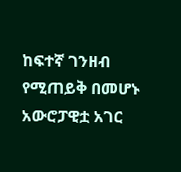ከፍተኛ ገንዘብ
የሚጠይቅ በመሆኑ አውሮፓዊቷ አገር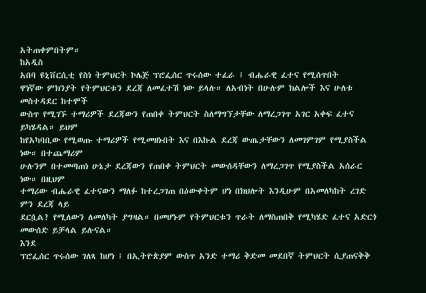አትጠቀምበትም።
ከአዲስ
አበባ ዩኒቨርሲቲ የስነ ትምህርት ኮሌጅ ፕሮፌሰር ጥሩሰው ተፈራ ፤ ብሔራዊ ፈተና የሚሰጥበት
ዋነኛው ምክንያት የትምህርቱን ደረጃ ለመፈተሽ ነው ይላሉ። ለአብነት በሁሉም ክልሎች እና ሁለቱ መስተዳደር ከተሞች
ውስጥ የሚገኙ ተማሪዎች ደረጃውን የጠበቀ ትምህርት ስለማግኘታቸው ለማረጋገጥ አገር አቀፍ ፈተና ይካሄዳል። ይህም
ከየአካባቢው የሚወጡ ተማሪዎች የሚመዘኑበት እና በእኩል ደረጃ ውጤታቸውን ለመገምገም የሚያስችል ነው። በተጨማሪም
ሁሉንም በተመጣጠነ ሁኔታ ደረጃውን የጠበቀ ትምህርት መውሰዳቸውን ለማረጋገጥ የሚያስችል አሰራር ነው። በዚህም
ተማሪው ብሔራዊ ፈተናውን ማለፉ ከተረጋገጠ በዕውቀትም ሆነ በክህሎት እንዲሁም በአመለካከት ረገድ ምን ደረጃ ላይ
ደርሷል? የሚለውን ለመለካት ያግዛል። በመሆኑም የትምህርቱን ጥራት ለማስጠበቅ የሚካሄድ ፈተና አድርጎ መውሰድ ይቻላል ይሉናል።
እንደ
ፕሮፌሰር ጥሩሰው ገለጻ ከሆነ ፤ በኢትዮጵያም ውስጥ አንድ ተማሪ ቅድመ መደበኛ ትምህርት ሲያጠናቅቅ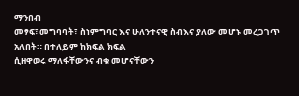ማንበብ
መፃፍ፣መግባባት፣ ስነምግባር እና ሁለንተናዊ ስብእና ያለው መሆኑ መረጋገጥ አለበት። በተለይም ከክፍል ክፍል
ሲዘዋወሩ ማለፋቸውንና ብቁ መሆናቸውን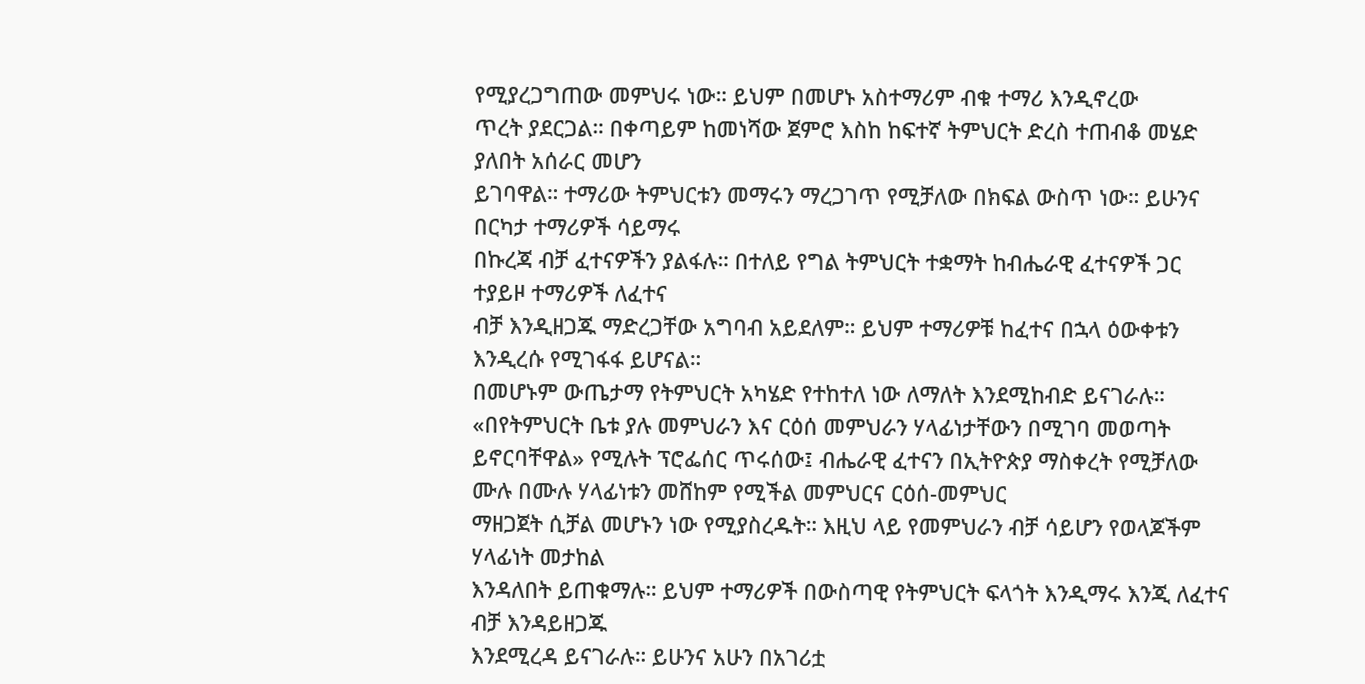የሚያረጋግጠው መምህሩ ነው። ይህም በመሆኑ አስተማሪም ብቁ ተማሪ እንዲኖረው
ጥረት ያደርጋል። በቀጣይም ከመነሻው ጀምሮ እስከ ከፍተኛ ትምህርት ድረስ ተጠብቆ መሄድ ያለበት አሰራር መሆን
ይገባዋል። ተማሪው ትምህርቱን መማሩን ማረጋገጥ የሚቻለው በክፍል ውስጥ ነው። ይሁንና በርካታ ተማሪዎች ሳይማሩ
በኩረጃ ብቻ ፈተናዎችን ያልፋሉ። በተለይ የግል ትምህርት ተቋማት ከብሔራዊ ፈተናዎች ጋር ተያይዞ ተማሪዎች ለፈተና
ብቻ እንዲዘጋጁ ማድረጋቸው አግባብ አይደለም። ይህም ተማሪዎቹ ከፈተና በኋላ ዕውቀቱን እንዲረሱ የሚገፋፋ ይሆናል።
በመሆኑም ውጤታማ የትምህርት አካሄድ የተከተለ ነው ለማለት እንደሚከብድ ይናገራሉ።
«በየትምህርት ቤቱ ያሉ መምህራን እና ርዕሰ መምህራን ሃላፊነታቸውን በሚገባ መወጣት ይኖርባቸዋል» የሚሉት ፕሮፌሰር ጥሩሰው፤ ብሔራዊ ፈተናን በኢትዮጵያ ማስቀረት የሚቻለው ሙሉ በሙሉ ሃላፊነቱን መሸከም የሚችል መምህርና ርዕሰ-መምህር
ማዘጋጀት ሲቻል መሆኑን ነው የሚያስረዱት። እዚህ ላይ የመምህራን ብቻ ሳይሆን የወላጆችም ሃላፊነት መታከል
እንዳለበት ይጠቁማሉ። ይህም ተማሪዎች በውስጣዊ የትምህርት ፍላጎት እንዲማሩ እንጂ ለፈተና ብቻ እንዳይዘጋጁ
እንደሚረዳ ይናገራሉ። ይሁንና አሁን በአገሪቷ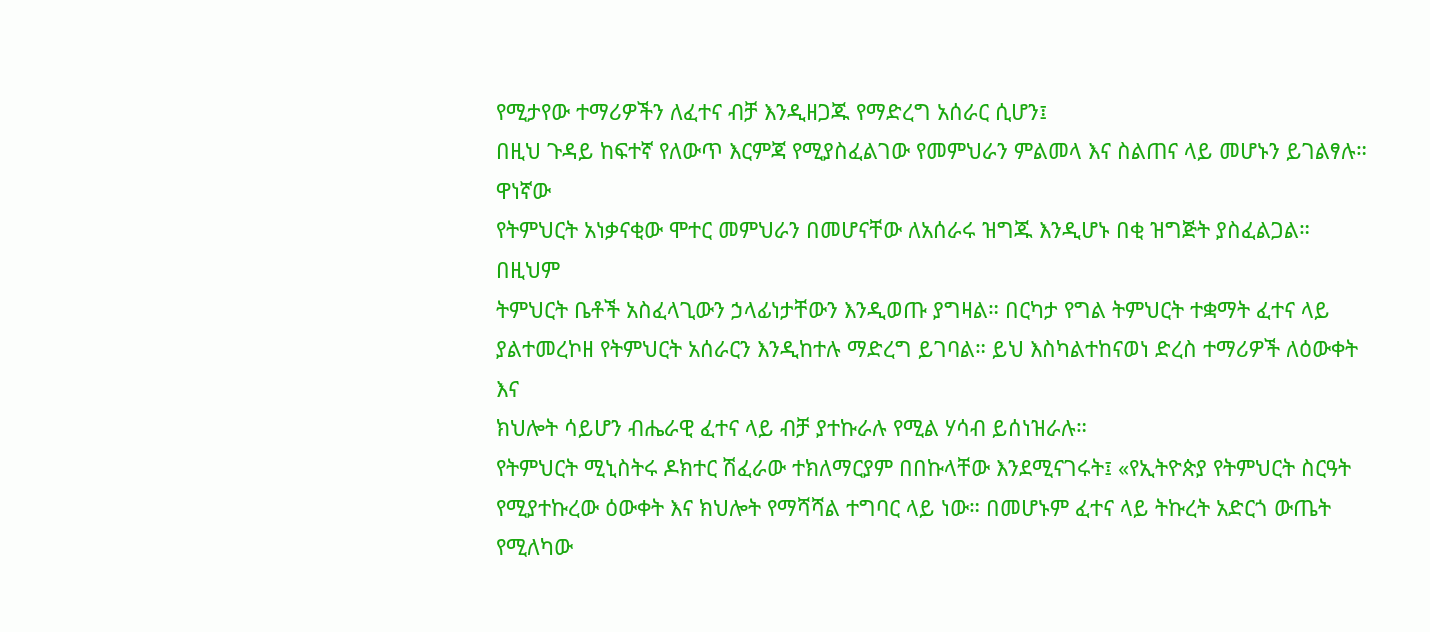የሚታየው ተማሪዎችን ለፈተና ብቻ እንዲዘጋጁ የማድረግ አሰራር ሲሆን፤
በዚህ ጉዳይ ከፍተኛ የለውጥ እርምጃ የሚያስፈልገው የመምህራን ምልመላ እና ስልጠና ላይ መሆኑን ይገልፃሉ።
ዋነኛው
የትምህርት አነቃናቂው ሞተር መምህራን በመሆናቸው ለአሰራሩ ዝግጁ እንዲሆኑ በቂ ዝግጅት ያስፈልጋል። በዚህም
ትምህርት ቤቶች አስፈላጊውን ኃላፊነታቸውን እንዲወጡ ያግዛል። በርካታ የግል ትምህርት ተቋማት ፈተና ላይ
ያልተመረኮዘ የትምህርት አሰራርን እንዲከተሉ ማድረግ ይገባል። ይህ እስካልተከናወነ ድረስ ተማሪዎች ለዕውቀት እና
ክህሎት ሳይሆን ብሔራዊ ፈተና ላይ ብቻ ያተኩራሉ የሚል ሃሳብ ይሰነዝራሉ።
የትምህርት ሚኒስትሩ ዶክተር ሽፈራው ተክለማርያም በበኩላቸው እንደሚናገሩት፤ «የኢትዮጵያ የትምህርት ስርዓት የሚያተኩረው ዕውቀት እና ክህሎት የማሻሻል ተግባር ላይ ነው። በመሆኑም ፈተና ላይ ትኩረት አድርጎ ውጤት የሚለካው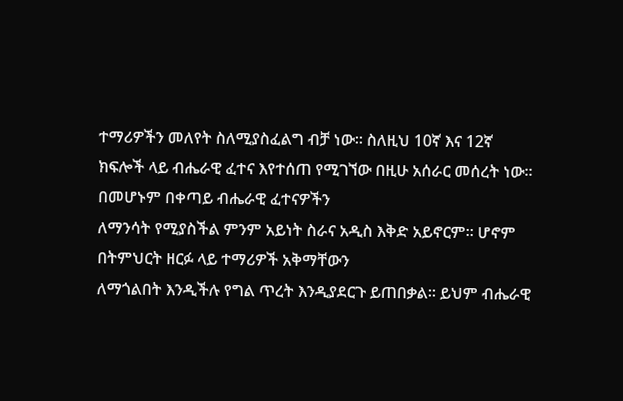ተማሪዎችን መለየት ስለሚያስፈልግ ብቻ ነው። ስለዚህ 10ኛ እና 12ኛ
ክፍሎች ላይ ብሔራዊ ፈተና እየተሰጠ የሚገኘው በዚሁ አሰራር መሰረት ነው። በመሆኑም በቀጣይ ብሔራዊ ፈተናዎችን
ለማንሳት የሚያስችል ምንም አይነት ስራና አዲስ እቅድ አይኖርም። ሆኖም በትምህርት ዘርፉ ላይ ተማሪዎች አቅማቸውን
ለማጎልበት እንዲችሉ የግል ጥረት እንዲያደርጉ ይጠበቃል። ይህም ብሔራዊ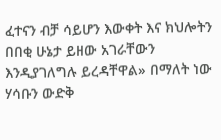ፈተናን ብቻ ሳይሆን እውቀት እና ክህሎትን
በበቂ ሁኔታ ይዘው አገራቸውን እንዲያገለግሉ ይረዳቸዋል» በማለት ነው ሃሳቡን ውድቅ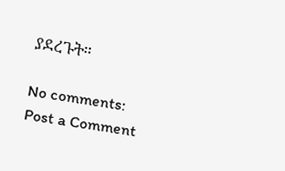ያደረጉት።

No comments:
Post a Comment